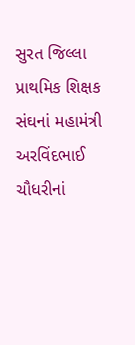સુરત જિલ્લા પ્રાથમિક શિક્ષક સંઘનાં મહામંત્રી અરવિંદભાઈ ચૌધરીનાં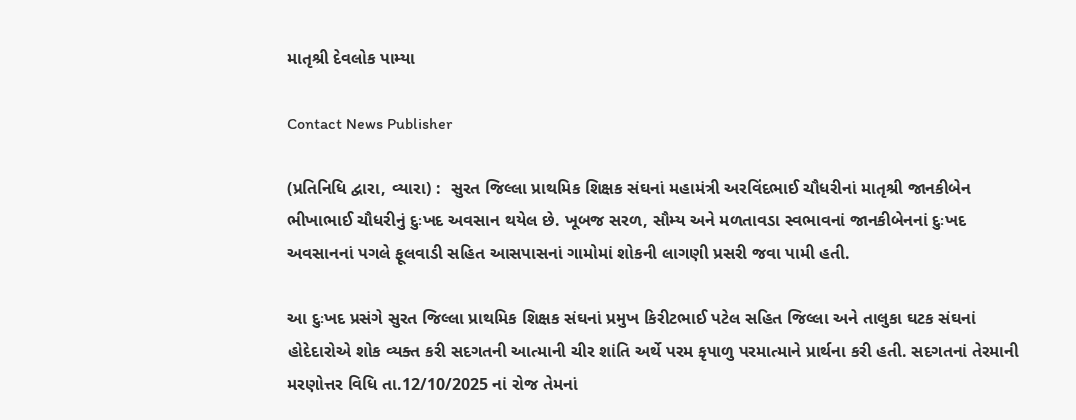માતૃશ્રી દેવલોક પામ્યા

Contact News Publisher

(પ્રતિનિધિ દ્વારા, વ્યારા) :  સુરત જિલ્લા પ્રાથમિક શિક્ષક સંઘનાં મહામંત્રી અરવિંદભાઈ ચૌધરીનાં માતૃશ્રી જાનકીબેન ભીખાભાઈ ચૌધરીનું દુઃખદ અવસાન થયેલ છે. ખૂબજ સરળ, સૌમ્ય અને મળતાવડા સ્વભાવનાં જાનકીબેનનાં દુઃખદ અવસાનનાં પગલે ફૂલવાડી સહિત આસપાસનાં ગામોમાં શોકની લાગણી પ્રસરી જવા પામી હતી.

આ દુઃખદ પ્રસંગે સુરત જિલ્લા પ્રાથમિક શિક્ષક સંઘનાં પ્રમુખ કિરીટભાઈ પટેલ સહિત જિલ્લા અને તાલુકા ઘટક સંઘનાં હોદેદારોએ શોક વ્યક્ત કરી સદગતની આત્માની ચીર શાંતિ અર્થે પરમ કૃપાળુ પરમાત્માને પ્રાર્થના કરી હતી. સદગતનાં તેરમાની મરણોત્તર વિધિ તા.12/10/2025 નાં રોજ તેમનાં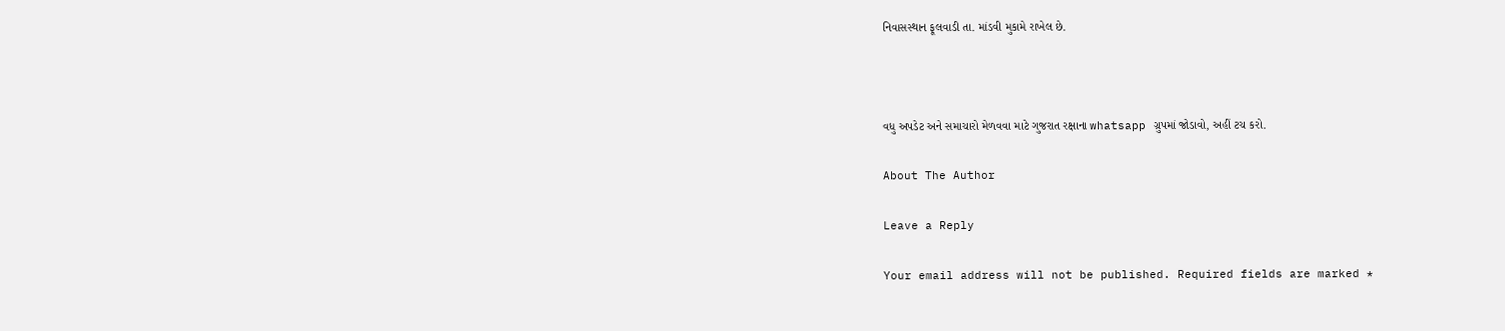નિવાસસ્થાન ફૂલવાડી તા. માંડવી મુકામે રાખેલ છે.



વધુ અપડેટ અને સમાચારો મેળવવા માટે ગુજરાત રક્ષાના whatsapp ગ્રુપમાં જોડાવો, અહીં ટચ કરો.

About The Author

Leave a Reply

Your email address will not be published. Required fields are marked *